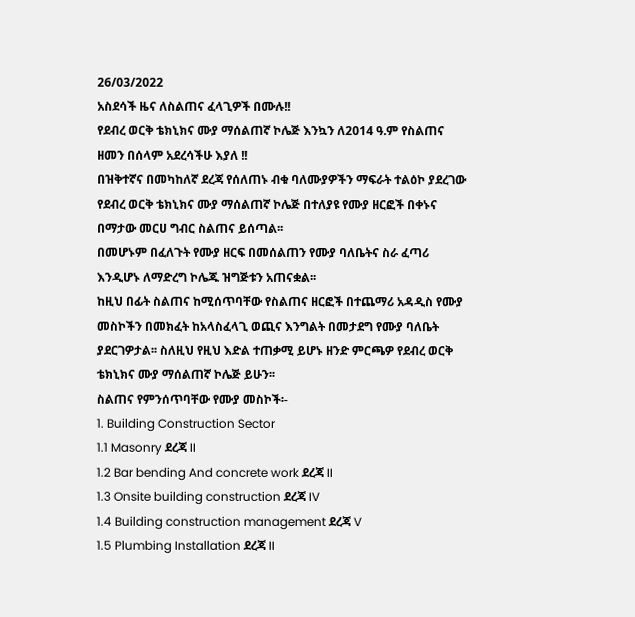26/03/2022
አስደሳች ዜና ለስልጠና ፈላጊዎች በሙሉ!!
የደብረ ወርቅ ቴክኒክና ሙያ ማሰልጠኛ ኮሌጅ እንኳን ለ2014 ዓ.ም የስልጠና ዘመን በሰላም አደረሳችሁ እያለ !!
በዝቅተኛና በመካከለኛ ደረጃ የሰለጠኑ ብቁ ባለሙያዎችን ማፍራት ተልዕኮ ያደረገው የደብረ ወርቅ ቴክኒክና ሙያ ማሰልጠኛ ኮሌጅ በተለያዩ የሙያ ዘርፎች በቀኑና በማታው መርሀ ግብር ስልጠና ይሰጣል፡፡
በመሆኑም በፈለጉት የሙያ ዘርፍ በመሰልጠን የሙያ ባለቤትና ስራ ፈጣሪ እንዲሆኑ ለማድረግ ኮሌጁ ዝግጅቱን አጠናቋል፡፡
ከዚህ በፊት ስልጠና ከሚሰጥባቸው የስልጠና ዘርፎች በተጨማሪ አዳዲስ የሙያ መስኮችን በመክፈት ከአላስፈላጊ ወጪና እንግልት በመታደግ የሙያ ባለቤት ያደርገዎታል፡፡ ስለዚህ የዚህ እድል ተጠቃሚ ይሆኑ ዘንድ ምርጫዎ የደብረ ወርቅ ቴክኒክና ሙያ ማሰልጠኛ ኮሌጅ ይሁን፡፡
ስልጠና የምንሰጥባቸው የሙያ መስኮች፡-
1. Building Construction Sector
1.1 Masonry ደረጃ II
1.2 Bar bending And concrete work ደረጃ II
1.3 Onsite building construction ደረጃ IV
1.4 Building construction management ደረጃ V
1.5 Plumbing Installation ደረጃ II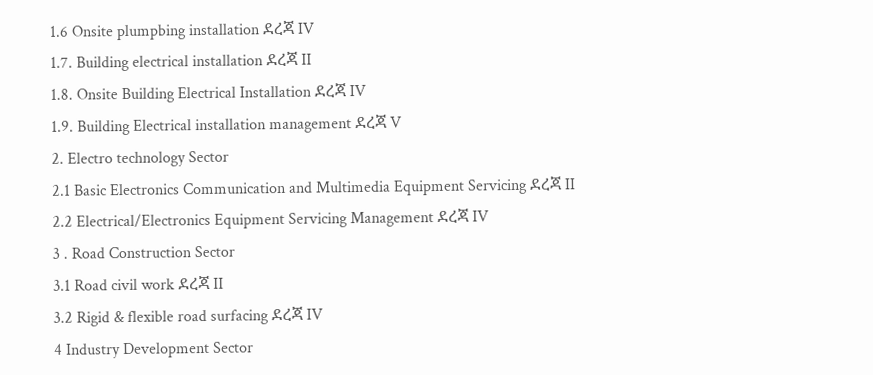1.6 Onsite plumpbing installation ደረጃ IV
1.7. Building electrical installation ደረጃ II
1.8. Onsite Building Electrical Installation ደረጃ IV
1.9. Building Electrical installation management ደረጃ V
2. Electro technology Sector
2.1 Basic Electronics Communication and Multimedia Equipment Servicing ደረጃ II
2.2 Electrical/Electronics Equipment Servicing Management ደረጃ IV
3 . Road Construction Sector
3.1 Road civil work ደረጃ II
3.2 Rigid & flexible road surfacing ደረጃ IV
4 Industry Development Sector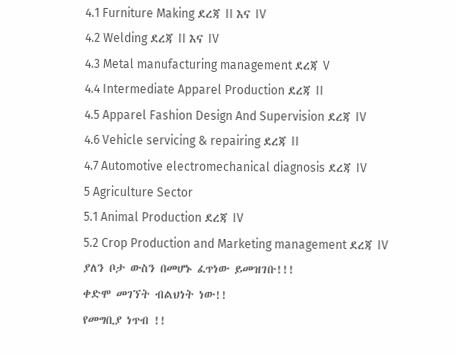4.1 Furniture Making ደረጃ II እና IV
4.2 Welding ደረጃ II እና IV
4.3 Metal manufacturing management ደረጃ V
4.4 Intermediate Apparel Production ደረጃ II
4.5 Apparel Fashion Design And Supervision ደረጃ IV
4.6 Vehicle servicing & repairing ደረጃ II
4.7 Automotive electromechanical diagnosis ደረጃ IV
5 Agriculture Sector
5.1 Animal Production ደረጃ IV
5.2 Crop Production and Marketing management ደረጃ IV
ያለን ቦታ ውስን በመሆኑ ፈጥነው ይመዝገቡ!!!
ቀድሞ መገኘት ብልህነት ነው!!
የመግቢያ ነጥብ !!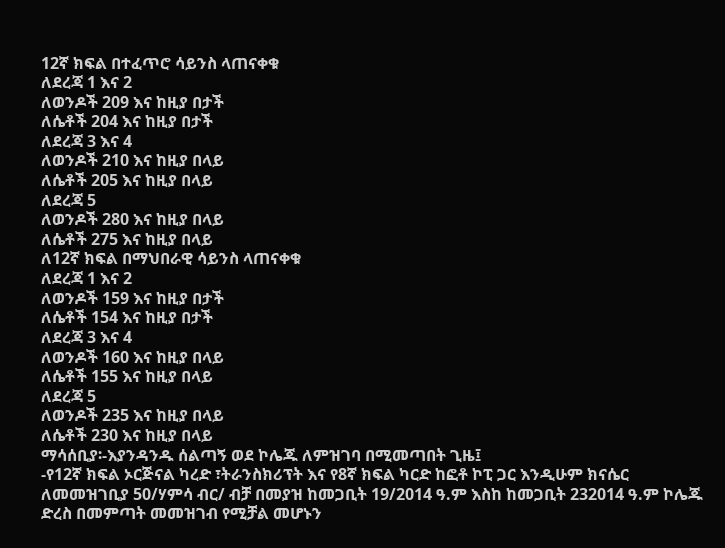12ኛ ክፍል በተፈጥሮ ሳይንስ ላጠናቀቁ
ለደረጃ 1 እና 2
ለወንዶች 209 እና ከዚያ በታች
ለሴቶች 204 እና ከዚያ በታች
ለደረጃ 3 እና 4
ለወንዶች 210 እና ከዚያ በላይ
ለሴቶች 205 እና ከዚያ በላይ
ለደረጃ 5
ለወንዶች 280 እና ከዚያ በላይ
ለሴቶች 275 እና ከዚያ በላይ
ለ12ኛ ክፍል በማህበራዊ ሳይንስ ላጠናቀቁ
ለደረጃ 1 እና 2
ለወንዶች 159 እና ከዚያ በታች
ለሴቶች 154 እና ከዚያ በታች
ለደረጃ 3 እና 4
ለወንዶች 160 እና ከዚያ በላይ
ለሴቶች 155 እና ከዚያ በላይ
ለደረጃ 5
ለወንዶች 235 እና ከዚያ በላይ
ለሴቶች 230 እና ከዚያ በላይ
ማሳሰቢያ፡-እያንዳንዱ ሰልጣኝ ወደ ኮሌጁ ለምዝገባ በሚመጣበት ጊዜ፤
-የ12ኛ ክፍል ኦርጅናል ካረድ ፣ትራንስክሪፕት እና የ8ኛ ክፍል ካርድ ከፎቶ ኮፒ ጋር እንዲሁም ክናሴር ለመመዝገቢያ 50/ሃምሳ ብር/ ብቻ በመያዝ ከመጋቢት 19/2014 ዓ.ም እስከ ከመጋቢት 232014 ዓ.ም ኮሌጁ ድረስ በመምጣት መመዝገብ የሚቻል መሆኑን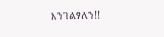እንገልፃለን!!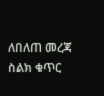ለበለጠ መረጃ ስልክ ቁጥር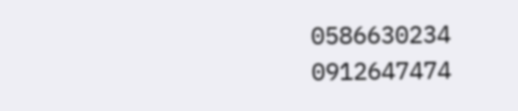0586630234
0912647474